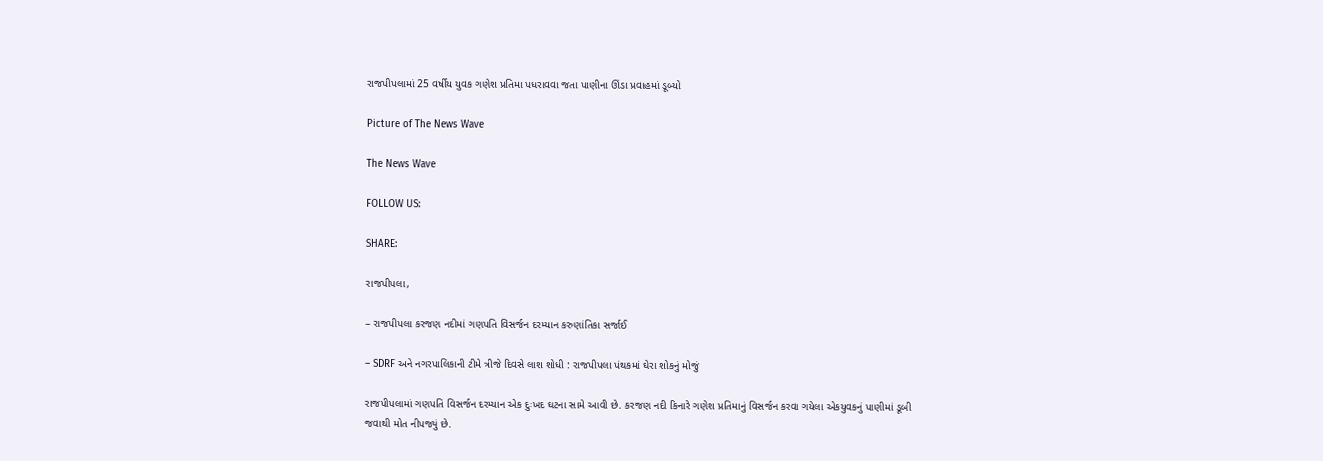રાજપીપલામાં 25 વર્ષીય યુવક ગણેશ પ્રતિમા પધરાવવા જતા પાણીના ઊંડા પ્રવાહમાં ડૂબ્યો

Picture of The News Wave

The News Wave

FOLLOW US:

SHARE:

રાજપીપલા,

– રાજપીપલા કરજણ નદીમાં ગણપતિ વિસર્જન દરમ્યાન કરુણાંતિકા સર્જાઈ

– SDRF અને નગરપાલિકાની ટીમે ત્રીજે દિવસે લાશ શોધી : રાજપીપલા પંથકમાં ઘેરા શોકનું મોજું

રાજપીપલામાં ગણપતિ વિસર્જન દરમ્યાન એક દુઃખદ ઘટના સામે આવી છે. કરજણ નદી કિનારે ગણેશ પ્રતિમાનું વિસર્જન કરવા ગયેલા એકયુવકનું પાણીમાં ડૂબી જવાથી મોત નીપજ્યું છે.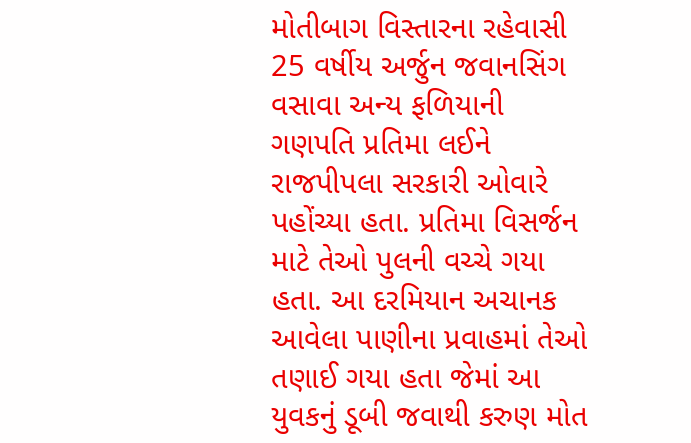મોતીબાગ વિસ્તારના રહેવાસી 25 વર્ષીય અર્જુન જવાનસિંગ વસાવા અન્ય ફળિયાની ગણપતિ પ્રતિમા લઈને રાજપીપલા સરકારી ઓવારે પહોંચ્યા હતા. પ્રતિમા વિસર્જન માટે તેઓ પુલની વચ્ચે ગયા હતા. આ દરમિયાન અચાનક આવેલા પાણીના પ્રવાહમાં તેઓ તણાઈ ગયા હતા જેમાં આ યુવકનું ડૂબી જવાથી કરુણ મોત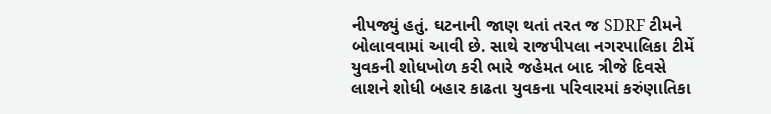નીપજ્યું હતું. ઘટનાની જાણ થતાં તરત જ SDRF ટીમને બોલાવવામાં આવી છે. સાથે રાજપીપલા નગરપાલિકા ટીમેં યુવકની શોધખોળ કરી ભારે જહેમત બાદ ત્રીજે દિવસે લાશને શોધી બહાર કાઢતા યુવકના પરિવારમાં કરુંણાતિકા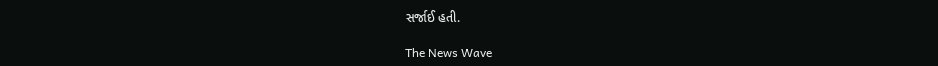સર્જાઈ હતી.

The News Wave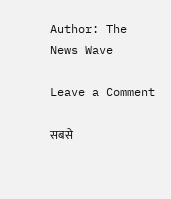Author: The News Wave

Leave a Comment

सबसे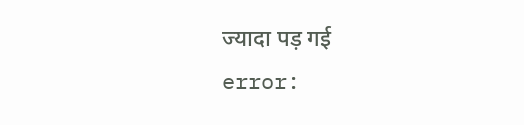ज्यादा पड़ गई
error: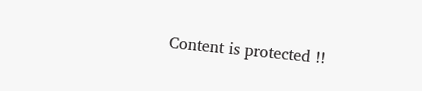Content is protected !!